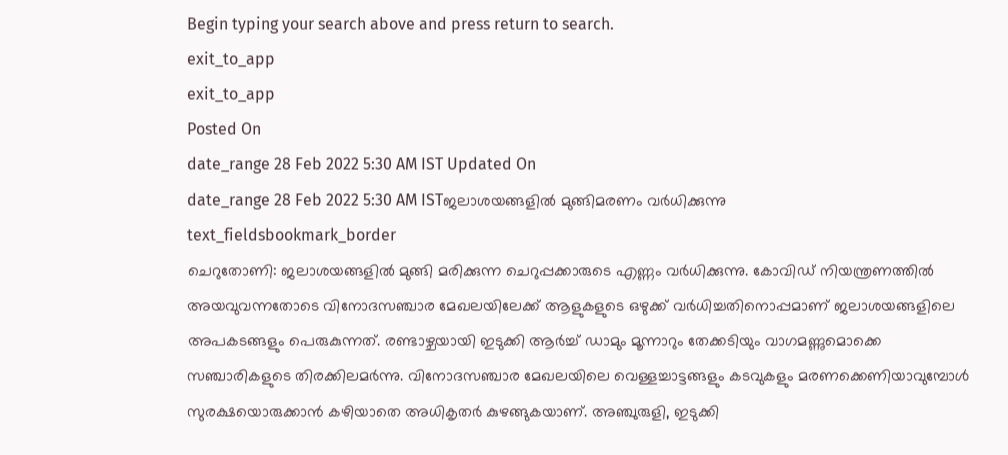Begin typing your search above and press return to search.
exit_to_app
exit_to_app
Posted On
date_range 28 Feb 2022 5:30 AM IST Updated On
date_range 28 Feb 2022 5:30 AM ISTജലാശയങ്ങളിൽ മുങ്ങിമരണം വർധിക്കുന്നു
text_fieldsbookmark_border
ചെറുതോണി: ജലാശയങ്ങളിൽ മുങ്ങി മരിക്കുന്ന ചെറുപ്പക്കാരുടെ എണ്ണം വർധിക്കുന്നു. കോവിഡ് നിയന്ത്രണത്തിൽ അയവുവന്നതോടെ വിനോദസഞ്ചാര മേഖലയിലേക്ക് ആളുകളുടെ ഒഴുക്ക് വർധിച്ചതിനൊപ്പമാണ് ജലാശയങ്ങളിലെ അപകടങ്ങളും പെരുകുന്നത്. രണ്ടാഴ്ചയായി ഇടുക്കി ആർച്ച് ഡാമും മൂന്നാറും തേക്കടിയും വാഗമണ്ണുമൊക്കെ സഞ്ചാരികളുടെ തിരക്കിലമർന്നു. വിനോദസഞ്ചാര മേഖലയിലെ വെള്ളച്ചാട്ടങ്ങളും കടവുകളും മരണക്കെണിയാവുമ്പോൾ സുരക്ഷയൊരുക്കാൻ കഴിയാതെ അധികൃതർ കുഴങ്ങുകയാണ്. അഞ്ചുരുളി, ഇടുക്കി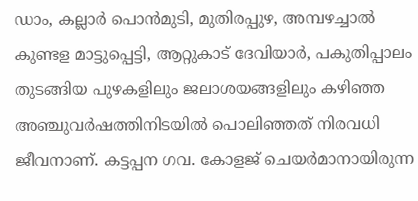ഡാം, കല്ലാർ പൊൻമുടി, മുതിരപ്പുഴ, അമ്പഴച്ചാൽ കുണ്ടള മാട്ടുപ്പെട്ടി, ആറ്റുകാട് ദേവിയാർ, പകുതിപ്പാലം തുടങ്ങിയ പുഴകളിലും ജലാശയങ്ങളിലും കഴിഞ്ഞ അഞ്ചുവർഷത്തിനിടയിൽ പൊലിഞ്ഞത് നിരവധി ജീവനാണ്. കട്ടപ്പന ഗവ. കോളജ് ചെയർമാനായിരുന്ന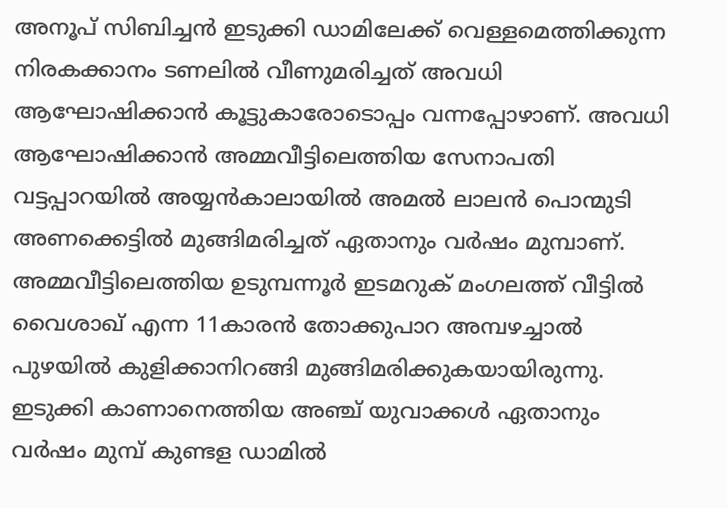അനൂപ് സിബിച്ചൻ ഇടുക്കി ഡാമിലേക്ക് വെള്ളമെത്തിക്കുന്ന നിരകക്കാനം ടണലിൽ വീണുമരിച്ചത് അവധി ആഘോഷിക്കാൻ കൂട്ടുകാരോടൊപ്പം വന്നപ്പോഴാണ്. അവധി ആഘോഷിക്കാൻ അമ്മവീട്ടിലെത്തിയ സേനാപതി വട്ടപ്പാറയിൽ അയ്യൻകാലായിൽ അമൽ ലാലൻ പൊന്മുടി അണക്കെട്ടിൽ മുങ്ങിമരിച്ചത് ഏതാനും വർഷം മുമ്പാണ്. അമ്മവീട്ടിലെത്തിയ ഉടുമ്പന്നൂർ ഇടമറുക് മംഗലത്ത് വീട്ടിൽ വൈശാഖ് എന്ന 11കാരൻ തോക്കുപാറ അമ്പഴച്ചാൽ പുഴയിൽ കുളിക്കാനിറങ്ങി മുങ്ങിമരിക്കുകയായിരുന്നു. ഇടുക്കി കാണാനെത്തിയ അഞ്ച് യുവാക്കൾ ഏതാനും വർഷം മുമ്പ് കുണ്ടള ഡാമിൽ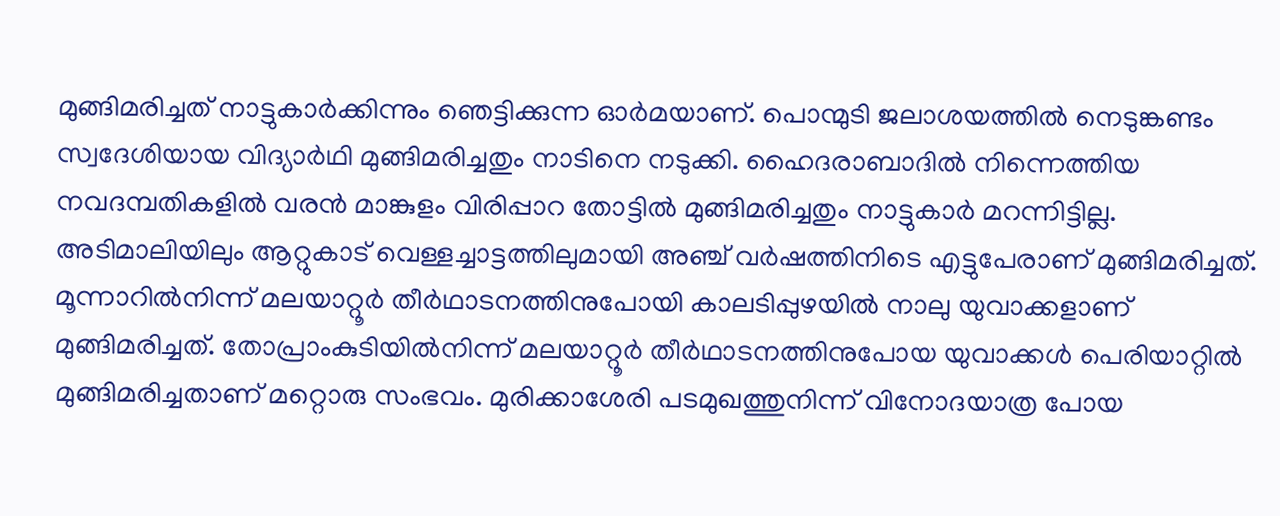മുങ്ങിമരിച്ചത് നാട്ടുകാർക്കിന്നും ഞെട്ടിക്കുന്ന ഓർമയാണ്. പൊന്മുടി ജലാശയത്തിൽ നെടുങ്കണ്ടം സ്വദേശിയായ വിദ്യാർഥി മുങ്ങിമരിച്ചതും നാടിനെ നടുക്കി. ഹൈദരാബാദിൽ നിന്നെത്തിയ നവദമ്പതികളിൽ വരൻ മാങ്കുളം വിരിപ്പാറ തോട്ടിൽ മുങ്ങിമരിച്ചതും നാട്ടുകാർ മറന്നിട്ടില്ല. അടിമാലിയിലും ആറ്റുകാട് വെള്ളച്ചാട്ടത്തിലുമായി അഞ്ച് വർഷത്തിനിടെ എട്ടുപേരാണ് മുങ്ങിമരിച്ചത്. മൂന്നാറിൽനിന്ന് മലയാറ്റൂർ തീർഥാടനത്തിനുപോയി കാലടിപ്പുഴയിൽ നാലു യുവാക്കളാണ് മുങ്ങിമരിച്ചത്. തോപ്രാംകുടിയിൽനിന്ന് മലയാറ്റൂർ തീർഥാടനത്തിനുപോയ യുവാക്കൾ പെരിയാറ്റിൽ മുങ്ങിമരിച്ചതാണ് മറ്റൊരു സംഭവം. മുരിക്കാശേരി പടമുഖത്തുനിന്ന് വിനോദയാത്ര പോയ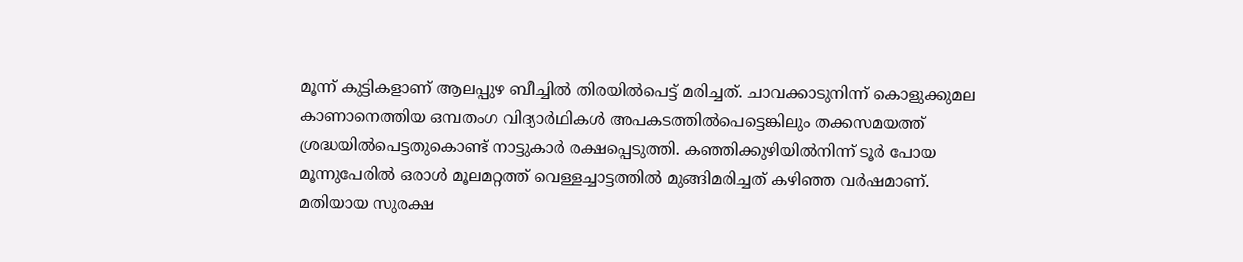മൂന്ന് കുട്ടികളാണ് ആലപ്പുഴ ബീച്ചിൽ തിരയിൽപെട്ട് മരിച്ചത്. ചാവക്കാടുനിന്ന് കൊളുക്കുമല കാണാനെത്തിയ ഒമ്പതംഗ വിദ്യാർഥികൾ അപകടത്തിൽപെട്ടെങ്കിലും തക്കസമയത്ത് ശ്രദ്ധയിൽപെട്ടതുകൊണ്ട് നാട്ടുകാർ രക്ഷപ്പെടുത്തി. കഞ്ഞിക്കുഴിയിൽനിന്ന് ടൂർ പോയ മൂന്നുപേരിൽ ഒരാൾ മൂലമറ്റത്ത് വെള്ളച്ചാട്ടത്തിൽ മുങ്ങിമരിച്ചത് കഴിഞ്ഞ വർഷമാണ്. മതിയായ സുരക്ഷ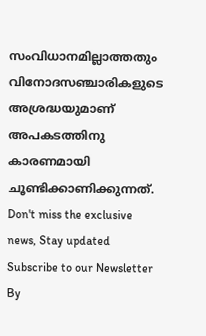സംവിധാനമില്ലാത്തതും വിനോദസഞ്ചാരികളുടെ അശ്രദ്ധയുമാണ് അപകടത്തിനു കാരണമായി ചൂണ്ടിക്കാണിക്കുന്നത്.
Don't miss the exclusive news, Stay updated
Subscribe to our Newsletter
By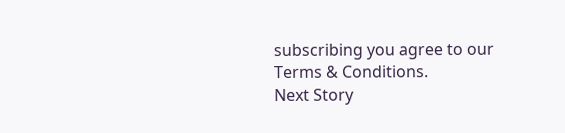subscribing you agree to our Terms & Conditions.
Next Story